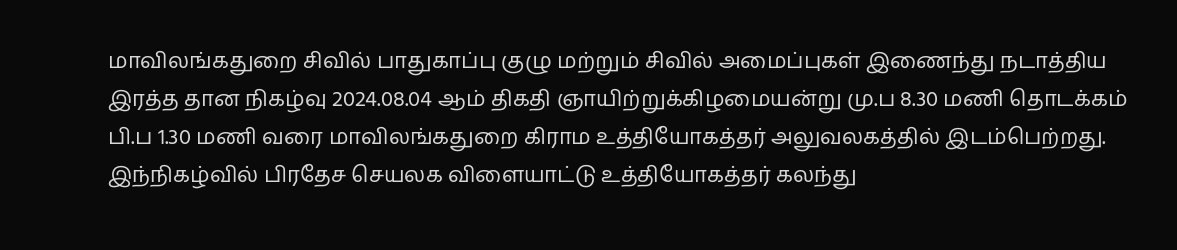மாவிலங்கதுறை சிவில் பாதுகாப்பு குழு மற்றும் சிவில் அமைப்புகள் இணைந்து நடாத்திய இரத்த தான நிகழ்வு 2024.08.04 ஆம் திகதி ஞாயிற்றுக்கிழமையன்று மு.ப 8.30 மணி தொடக்கம் பி.ப 1.30 மணி வரை மாவிலங்கதுறை கிராம உத்தியோகத்தர் அலுவலகத்தில் இடம்பெற்றது. இந்நிகழ்வில் பிரதேச செயலக விளையாட்டு உத்தியோகத்தர் கலந்து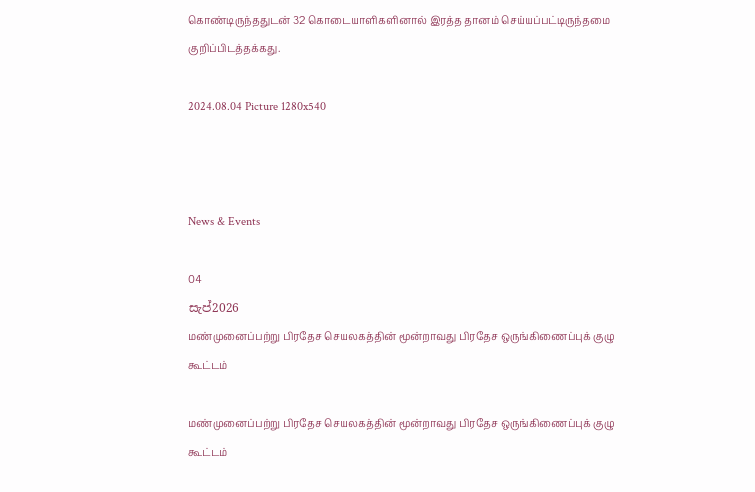கொண்டிருந்ததுடன் 32 கொடையாளிகளினால் இரத்த தானம் செய்யப்பட்டிருந்தமை குறிப்பிடத்தக்கது.

2024.08.04 Picture 1280x540



News & Events

04
සැප්2026
மண்முனைப்பற்று பிரதேச செயலகத்தின் மூன்றாவது பிரதேச ஒருங்கிணைப்புக் குழு கூட்டம்

மண்முனைப்பற்று பிரதேச செயலகத்தின் மூன்றாவது பிரதேச ஒருங்கிணைப்புக் குழு கூட்டம்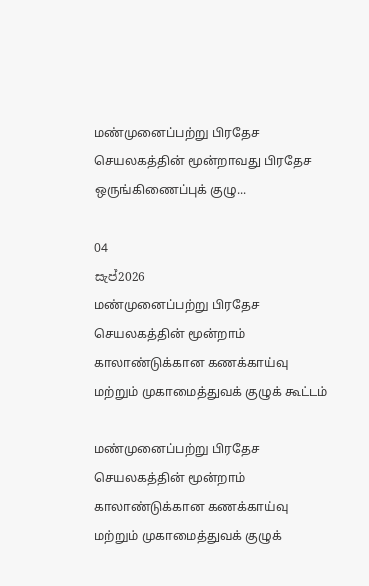மண்முனைப்பற்று பிரதேச செயலகத்தின் மூன்றாவது பிரதேச ஒருங்கிணைப்புக் குழு...

04
සැප්2026
மண்முனைப்பற்று பிரதேச செயலகத்தின் மூன்றாம் காலாண்டுக்கான கணக்காய்வு மற்றும் முகாமைத்துவக் குழுக் கூட்டம்

மண்முனைப்பற்று பிரதேச செயலகத்தின் மூன்றாம் காலாண்டுக்கான கணக்காய்வு மற்றும் முகாமைத்துவக் குழுக்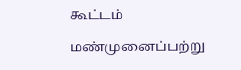கூட்டம்

மண்முனைப்பற்று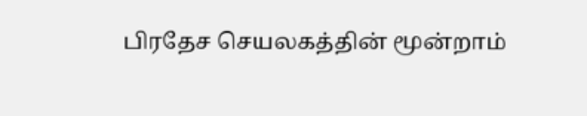பிரதேச செயலகத்தின் மூன்றாம்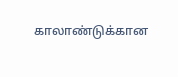காலாண்டுக்கான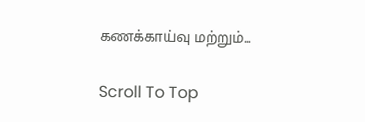கணக்காய்வு மற்றும்...

Scroll To Top